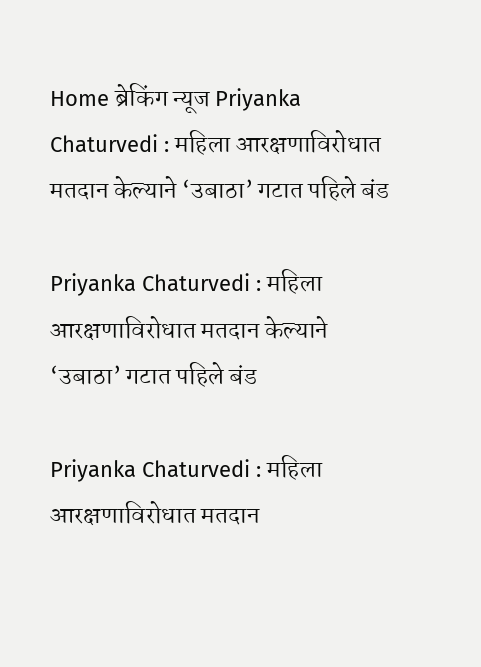Home ब्रेकिंग न्यूज Priyanka Chaturvedi : महिला आरक्षणाविरोधात मतदान केल्याने ‘उबाठा’ गटात पहिले बंड

Priyanka Chaturvedi : महिला आरक्षणाविरोधात मतदान केल्याने ‘उबाठा’ गटात पहिले बंड

Priyanka Chaturvedi : महिला आरक्षणाविरोधात मतदान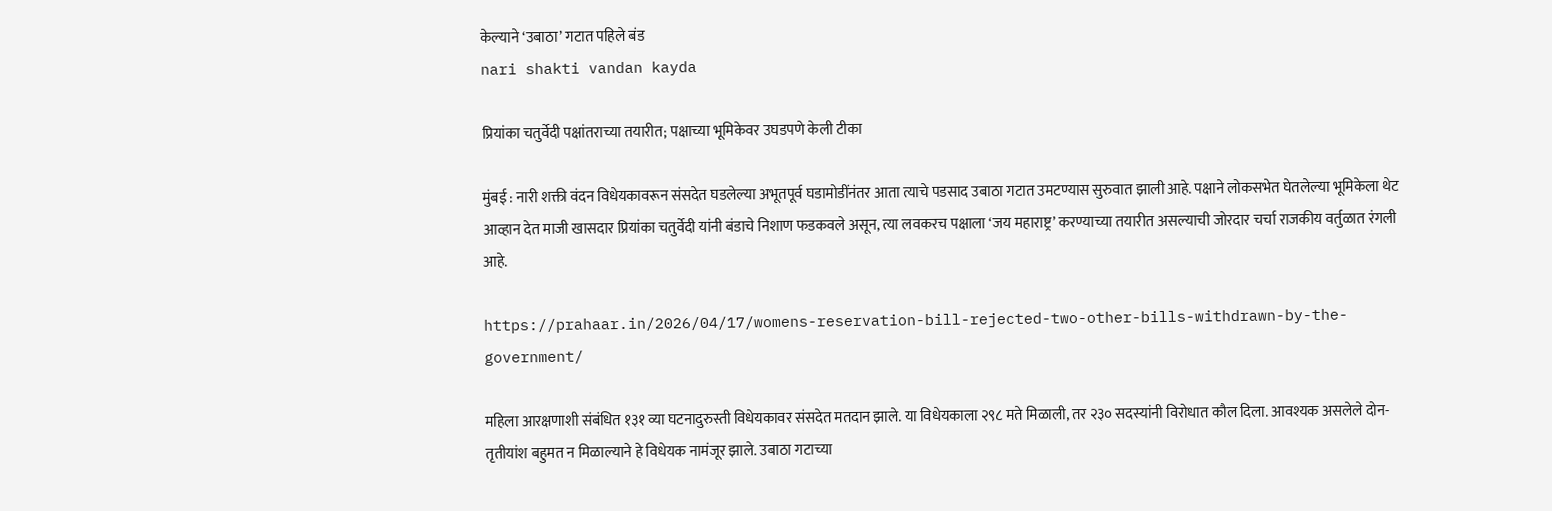केल्याने ‘उबाठा’ गटात पहिले बंड
nari shakti vandan kayda

प्रियांका चतुर्वेदी पक्षांतराच्या तयारीत; पक्षाच्या भूमिकेवर उघडपणे केली टीका

मुंबई : नारी शक्ती वंदन विधेयकावरून संसदेत घडलेल्या अभूतपूर्व घडामोडींनंतर आता त्याचे पडसाद उबाठा गटात उमटण्यास सुरुवात झाली आहे. पक्षाने लोकसभेत घेतलेल्या भूमिकेला थेट आव्हान देत माजी खासदार प्रियांका चतुर्वेदी यांनी बंडाचे निशाण फडकवले असून, त्या लवकरच पक्षाला ‘जय महाराष्ट्र’ करण्याच्या तयारीत असल्याची जोरदार चर्चा राजकीय वर्तुळात रंगली आहे.

https://prahaar.in/2026/04/17/womens-reservation-bill-rejected-two-other-bills-withdrawn-by-the-government/

महिला आरक्षणाशी संबंधित १३१ व्या घटनादुरुस्ती विधेयकावर संसदेत मतदान झाले. या विधेयकाला २९८ मते मिळाली, तर २३० सदस्यांनी विरोधात कौल दिला. आवश्यक असलेले दोन-तृतीयांश बहुमत न मिळाल्याने हे विधेयक नामंजूर झाले. उबाठा गटाच्या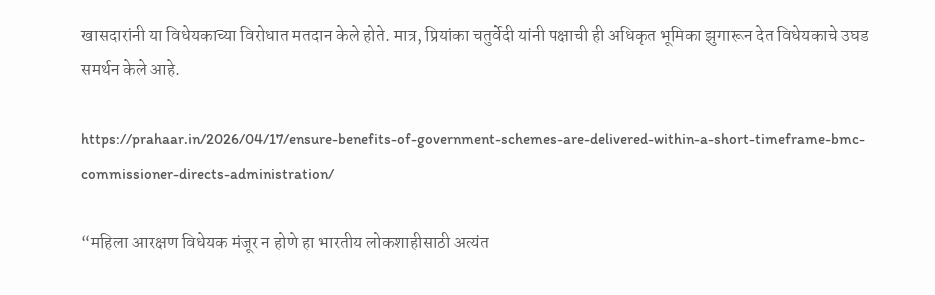खासदारांनी या विधेयकाच्या विरोधात मतदान केले होते. मात्र, प्रियांका चतुर्वेदी यांनी पक्षाची ही अधिकृत भूमिका झुगारून देत विधेयकाचे उघड समर्थन केले आहे.

https://prahaar.in/2026/04/17/ensure-benefits-of-government-schemes-are-delivered-within-a-short-timeframe-bmc-commissioner-directs-administration/

“महिला आरक्षण विधेयक मंजूर न होणे हा भारतीय लोकशाहीसाठी अत्यंत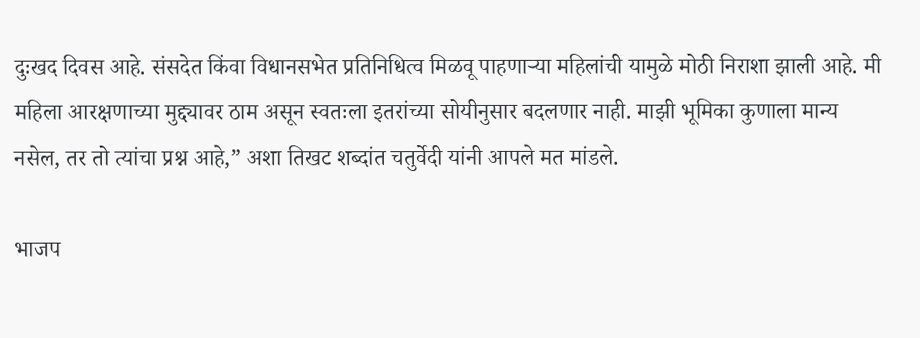दुःखद दिवस आहे. संसदेत किंवा विधानसभेत प्रतिनिधित्व मिळवू पाहणाऱ्या महिलांची यामुळे मोठी निराशा झाली आहे. मी महिला आरक्षणाच्या मुद्द्यावर ठाम असून स्वतःला इतरांच्या सोयीनुसार बदलणार नाही. माझी भूमिका कुणाला मान्य नसेल, तर तो त्यांचा प्रश्न आहे,” अशा तिखट शब्दांत चतुर्वेदी यांनी आपले मत मांडले.

भाजप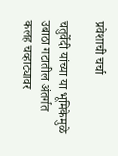प्रवेशाची चर्चा

चतुर्वेदी यांच्या या भूमिकेमुळे उबाठा गटातील अंतर्गत कलह चव्हाट्यावर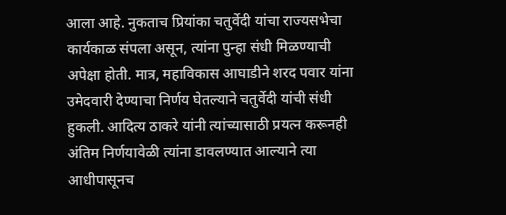आला आहे. नुकताच प्रियांका चतुर्वेदी यांचा राज्यसभेचा कार्यकाळ संपला असून, त्यांना पुन्हा संधी मिळण्याची अपेक्षा होती. मात्र, महाविकास आघाडीने शरद पवार यांना उमेदवारी देण्याचा निर्णय घेतल्याने चतुर्वेदी यांची संधी हुकली. आदित्य ठाकरे यांनी त्यांच्यासाठी प्रयत्न करूनही अंतिम निर्णयावेळी त्यांना डावलण्यात आल्याने त्या आधीपासूनच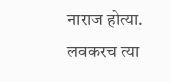नाराज होत्या. लवकरच त्या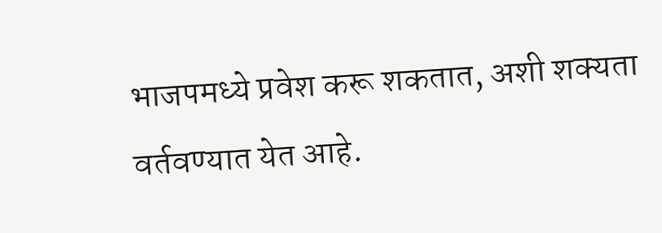भाजपमध्ये प्रवेश करू शकतात, अशी शक्यता वर्तवण्यात येत आहे.